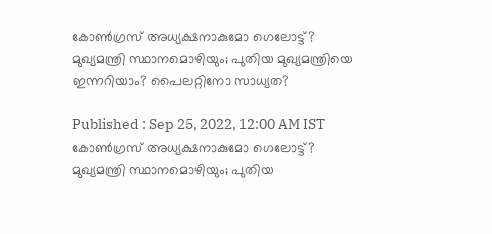കോൺഗ്രസ് അധ്യക്ഷനാകുമോ ഗെലോട്ട്? മുഖ്യമന്ത്രി സ്ഥാനമൊഴിയും; പുതിയ മുഖ്യമന്ത്രിയെ ഇന്നറിയാം? പൈലറ്റിനോ സാധ്യത?

Published : Sep 25, 2022, 12:00 AM IST
കോൺഗ്രസ് അധ്യക്ഷനാകുമോ ഗെലോട്ട്? മുഖ്യമന്ത്രി സ്ഥാനമൊഴിയും; പുതിയ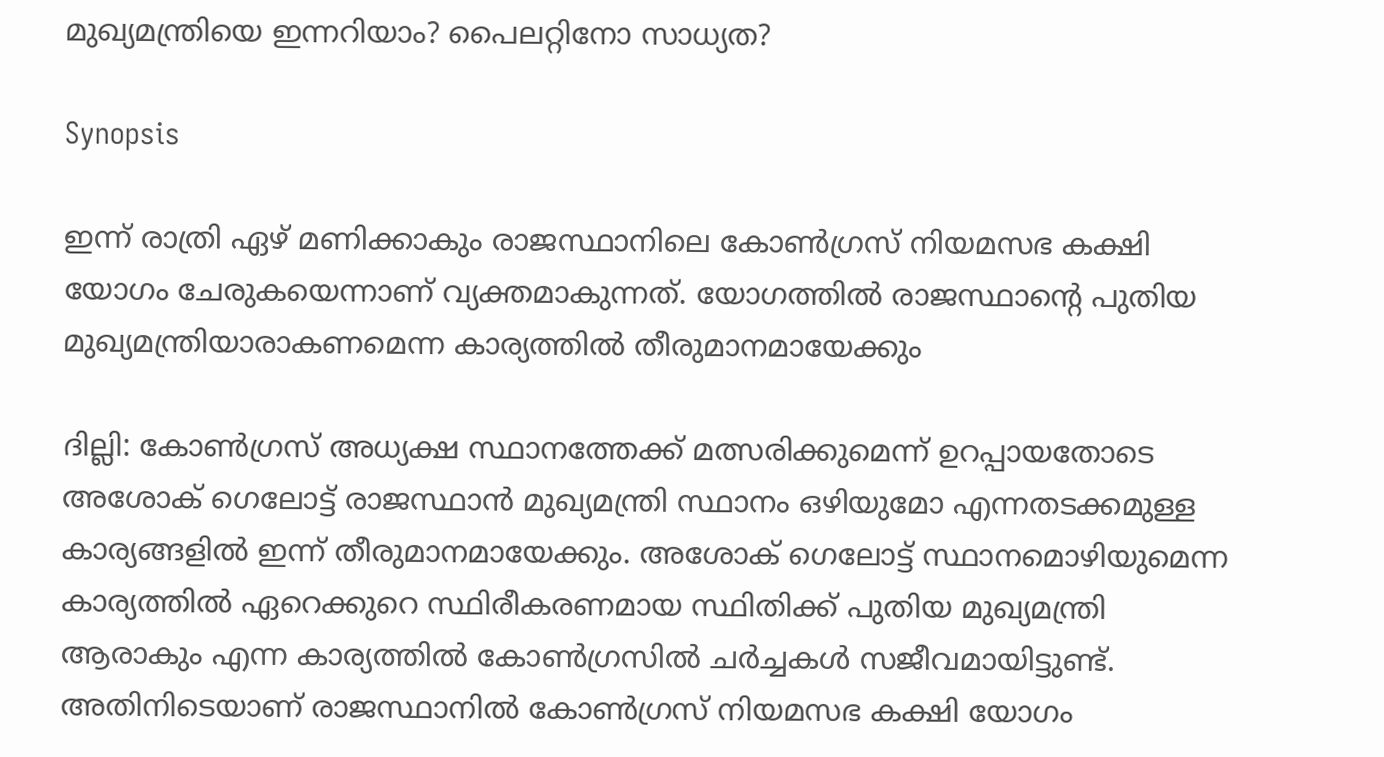മുഖ്യമന്ത്രിയെ ഇന്നറിയാം? പൈലറ്റിനോ സാധ്യത?

Synopsis

ഇന്ന് രാത്രി ഏഴ് മണിക്കാകും രാജസ്ഥാനിലെ കോൺഗ്രസ് നിയമസഭ കക്ഷി യോഗം ചേരുകയെന്നാണ് വ്യക്തമാകുന്നത്. യോഗത്തിൽ രാജസ്ഥാന്‍റെ പുതിയ മുഖ്യമന്ത്രിയാരാകണമെന്ന കാര്യത്തിൽ തീരുമാനമായേക്കും

ദില്ലി: കോൺഗ്രസ് അധ്യക്ഷ സ്ഥാനത്തേക്ക് മത്സരിക്കുമെന്ന് ഉറപ്പായതോടെ അശോക് ഗെലോട്ട് രാജസ്ഥാൻ മുഖ്യമന്ത്രി സ്ഥാനം ഒഴിയുമോ എന്നതടക്കമുള്ള കാര്യങ്ങളിൽ ഇന്ന് തീരുമാനമായേക്കും. അശോക് ഗെലോട്ട് സ്ഥാനമൊഴിയുമെന്ന കാര്യത്തിൽ ഏറെക്കുറെ സ്ഥിരീകരണമായ സ്ഥിതിക്ക് പുതിയ മുഖ്യമന്ത്രി ആരാകും എന്ന കാര്യത്തിൽ കോൺഗ്രസിൽ ചർച്ചകൾ സജീവമായിട്ടുണ്ട്. അതിനിടെയാണ് രാജസ്ഥാനിൽ കോൺഗ്രസ് നിയമസഭ കക്ഷി യോഗം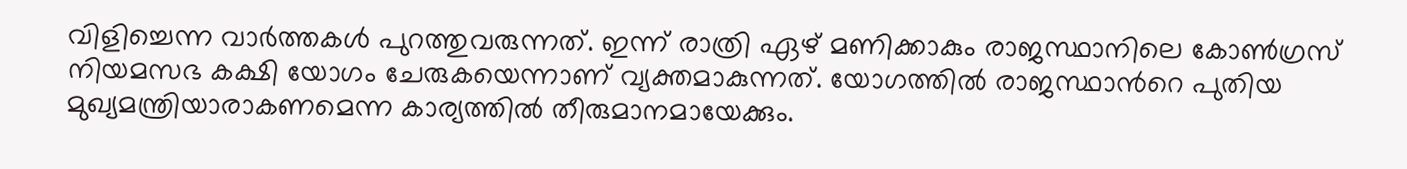വിളിച്ചെന്ന വാർത്തകൾ പുറത്തുവരുന്നത്. ഇന്ന് രാത്രി ഏഴ് മണിക്കാകും രാജസ്ഥാനിലെ കോൺഗ്രസ് നിയമസഭ കക്ഷി യോഗം ചേരുകയെന്നാണ് വ്യക്തമാകുന്നത്. യോഗത്തിൽ രാജസ്ഥാന്‍റെ പുതിയ മുഖ്യമന്ത്രിയാരാകണമെന്ന കാര്യത്തിൽ തീരുമാനമായേക്കും.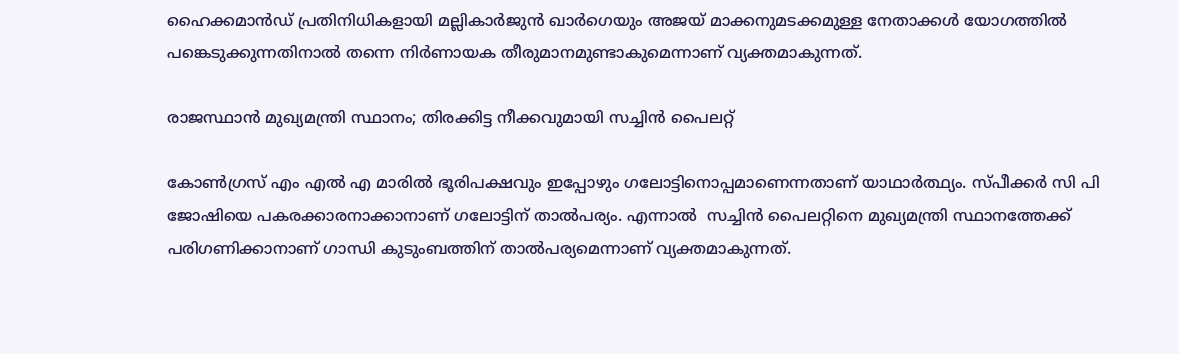ഹൈക്കമാൻഡ് പ്രതിനിധികളായി മല്ലികാർജുൻ ഖാർഗെയും അജയ് മാക്കനുമടക്കമുള്ള നേതാക്കൾ യോഗത്തിൽ പങ്കെടുക്കുന്നതിനാൽ തന്നെ നിർണായക തീരുമാനമുണ്ടാകുമെന്നാണ് വ്യക്തമാകുന്നത്.

രാജസ്ഥാന്‍ മുഖ്യമന്ത്രി സ്ഥാനം; തിരക്കിട്ട നീക്കവുമായി സച്ചിന്‍ പൈലറ്റ്

കോൺഗ്രസ് എം എൽ എ മാരിൽ ഭൂരിപക്ഷവും ഇപ്പോഴും ഗലോട്ടിനൊപ്പമാണെന്നതാണ് യാഥാർത്ഥ്യം. സ്പീക്കർ സി പി ജോഷിയെ പകരക്കാരനാക്കാനാണ് ഗലോട്ടിന് താൽപര്യം. എന്നാൽ  സച്ചിൻ പൈലറ്റിനെ മുഖ്യമന്ത്രി സ്ഥാനത്തേക്ക് പരിഗണിക്കാനാണ് ഗാന്ധി കുടുംബത്തിന് താൽപര്യമെന്നാണ് വ്യക്തമാകുന്നത്.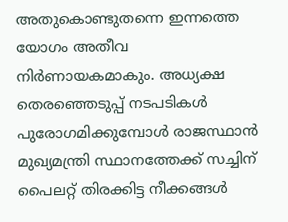അതുകൊണ്ടുതന്നെ ഇന്നത്തെ യോഗം അതീവ നിർണായകമാകും. അധ്യക്ഷ തെരഞ്ഞെടുപ്പ് നടപടികള്‍ പുരോഗമിക്കുമ്പോള്‍ രാജസ്ഥാന്‍ മുഖ്യമന്ത്രി സ്ഥാനത്തേക്ക് സച്ചിന് പൈലറ്റ് തിരക്കിട്ട നീക്കങ്ങള്‍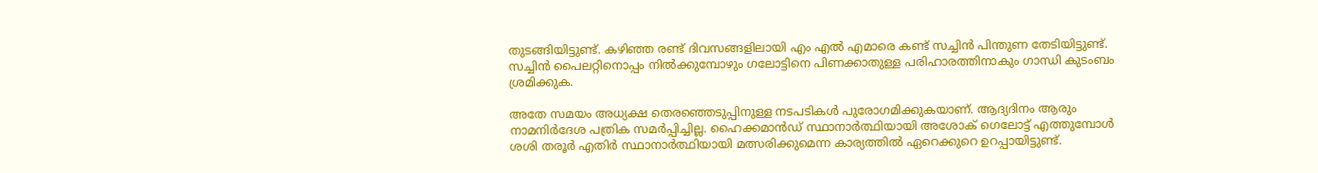തുടങ്ങിയിട്ടുണ്ട്. കഴിഞ്ഞ രണ്ട് ദിവസങ്ങളിലായി എം എല്‍ എമാരെ കണ്ട് സച്ചിന്‍ പിന്തുണ തേടിയിട്ടുണ്ട്. സച്ചിന്‍ പൈലറ്റിനൊപ്പം നില്‍ക്കുമ്പോഴും ഗലോട്ടിനെ പിണക്കാതുള്ള പരിഹാരത്തിനാകും ഗാന്ധി കുടംബം ശ്രമിക്കുക.

അതേ സമയം അധ്യക്ഷ തെരഞ്ഞെടുപ്പിനുള്ള നടപടികൾ പുരോഗമിക്കുകയാണ്. ആദ്യദിനം ആരും നാമനിർദേശ പത്രിക സമർപ്പിച്ചില്ല. ഹൈക്കമാൻഡ് സ്ഥാനാർത്ഥിയായി അശോക് ഗെലോട്ട് എത്തുമ്പോൾ ശശി തരൂർ എതിർ സ്ഥാനാർത്ഥിയായി മത്സരിക്കുമെന്ന കാര്യത്തിൽ ഏറെക്കുറെ ഉറപ്പായിട്ടുണ്ട്.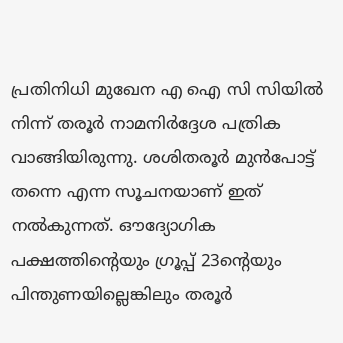പ്രതിനിധി മുഖേന എ ഐ സി സിയില്‍ നിന്ന് തരൂര്‍ നാമനിര്‍ദ്ദേശ പത്രിക വാങ്ങിയിരുന്നു. ശശിതരൂര്‍ മുന്‍പോട്ട് തന്നെ എന്ന സൂചനയാണ് ഇത് നൽകുന്നത്. ഔദ്യോഗിക പക്ഷത്തിന്‍റെയും ഗ്രൂപ്പ് 23ന്‍റെയും പിന്തുണയില്ലെങ്കിലും തരൂർ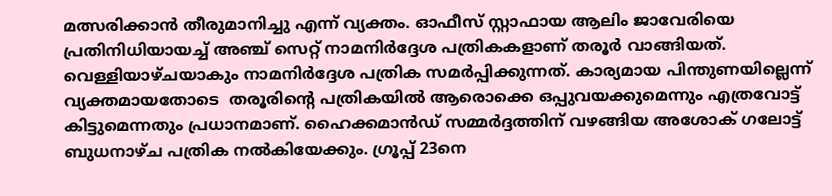മത്സരിക്കാന്‍ തീരുമാനിച്ചു എന്ന് വ്യക്തം. ഓഫീസ് സ്റ്റാഫായ ആലിം ജാവേരിയെ പ്രതിനിധിയായച്ച് അഞ്ച് സെറ്റ് നാമനിര്‍ദ്ദേശ പത്രികകളാണ് തരൂര്‍ വാങ്ങിയത്. വെള്ളിയാഴ്ചയാകും നാമനിര്‍ദ്ദേശ പത്രിക സമര്‍പ്പിക്കുന്നത്. കാര്യമായ പിന്തുണയില്ലെന്ന് വ്യക്തമായതോടെ  തരൂരിന്‍റെ പത്രികയില്‍ ആരൊക്കെ ഒപ്പുവയക്കുമെന്നും എത്രവോട്ട് കിട്ടുമെന്നതും പ്രധാനമാണ്. ഹൈക്കമാന്‍ഡ് സമ്മര്‍ദ്ദത്തിന് വഴങ്ങിയ അശോക് ഗലോട്ട് ബുധനാഴ്ച പത്രിക നല്‍കിയേക്കും. ഗ്രൂപ്പ് 23നെ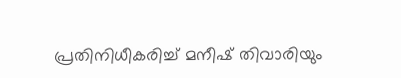പ്രതിനിധീകരിച്ച് മനീഷ് തിവാരിയും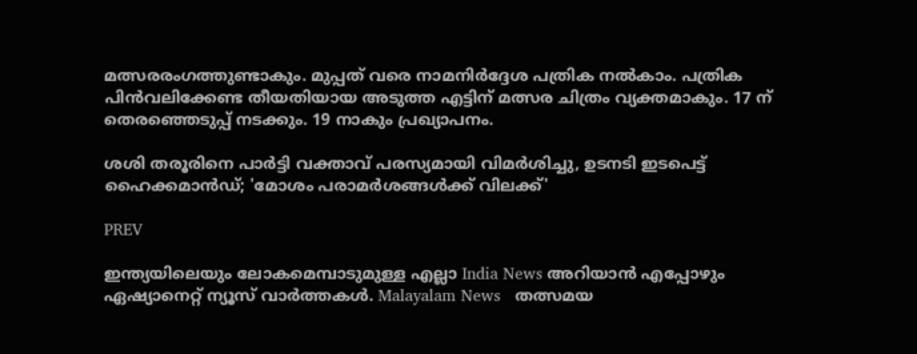മത്സരരംഗത്തുണ്ടാകും. മുപ്പത് വരെ നാമനിര്‍ദ്ദേശ പത്രിക നല്‍കാം. പത്രിക പിന്‍വലിക്കേണ്ട തീയതിയായ അടുത്ത എട്ടിന് മത്സര ചിത്രം വ്യക്തമാകും. 17 ന് തെരഞ്ഞെടുപ്പ് നടക്കും. 19 നാകും പ്രഖ്യാപനം.

ശശി തരൂരിനെ പാർട്ടി വക്താവ് പരസ്യമായി വിമർശിച്ചു, ഉടനടി ഇടപെട്ട് ഹൈക്കമാൻഡ്; 'മോശം പരാമർശങ്ങൾക്ക് വിലക്ക്'

PREV

ഇന്ത്യയിലെയും ലോകമെമ്പാടുമുള്ള എല്ലാ India News അറിയാൻ എപ്പോഴും ഏഷ്യാനെറ്റ് ന്യൂസ് വാർത്തകൾ. Malayalam News   തത്സമയ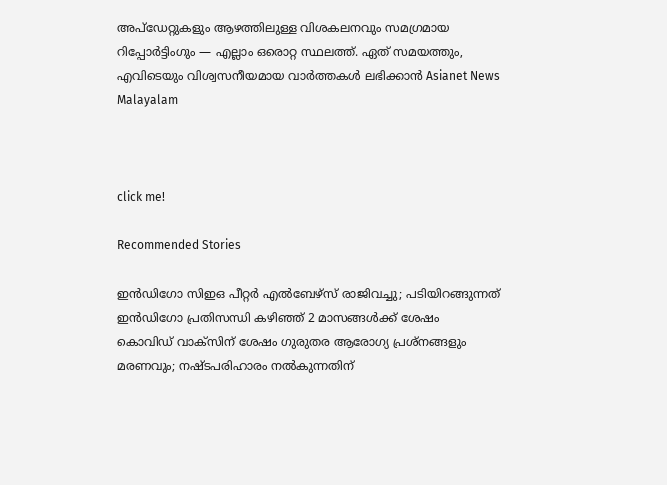അപ്‌ഡേറ്റുകളും ആഴത്തിലുള്ള വിശകലനവും സമഗ്രമായ റിപ്പോർട്ടിംഗും — എല്ലാം ഒരൊറ്റ സ്ഥലത്ത്. ഏത് സമയത്തും, എവിടെയും വിശ്വസനീയമായ വാർത്തകൾ ലഭിക്കാൻ Asianet News Malayalam



click me!

Recommended Stories

ഇൻഡിഗോ സിഇഒ പീറ്റർ എൽബേഴ്സ് രാജിവച്ചു; പടിയിറങ്ങുന്നത് ഇൻഡിഗോ പ്രതിസന്ധി കഴിഞ്ഞ് 2 മാസങ്ങൾക്ക് ശേഷം
കൊവിഡ് വാക്സിന് ശേഷം ഗുരുതര ആരോഗ്യ പ്രശ്നങ്ങളും മരണവും; നഷ്ടപരിഹാരം നൽകുന്നതിന്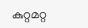കുറ്റമറ്റ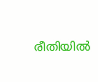രീതിയിൽ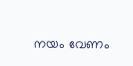നയം വേണം